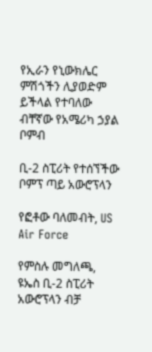የኢራን የኒውክሌር ምሽጎችን ሊያወድም ይችላል የተባለው ብቸኛው የአሜሪካ ኃያል ቦምብ

ቢ-2 ስፒሪት የተሰኘችው ቦምፕ ጣይ አውሮፕላን

የፎቶው ባለመብት, US Air Force

የምስሉ መግለጫ, ዩኤስ ቢ-2 ስፒሪት አውሮፕላን ብቻ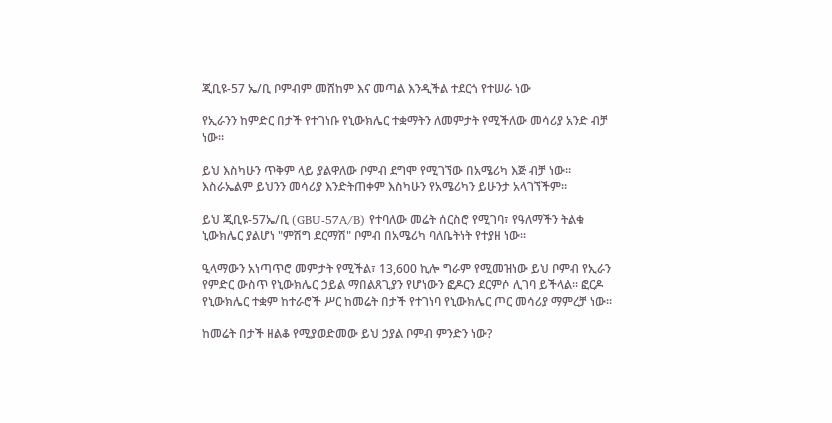ጂቢዩ-57 ኤ/ቢ ቦምብም መሸከም እና መጣል እንዲችል ተደርጎ የተሠራ ነው

የኢራንን ከምድር በታች የተገነቡ የኒውክሌር ተቋማትን ለመምታት የሚችለው መሳሪያ አንድ ብቻ ነው።

ይህ እስካሁን ጥቅም ላይ ያልዋለው ቦምብ ደግሞ የሚገኘው በአሜሪካ እጅ ብቻ ነው። እስራኤልም ይህንን መሳሪያ እንድትጠቀም እስካሁን የአሜሪካን ይሁንታ አላገኘችም።

ይህ ጂቢዩ-57ኤ/ቢ (GBU-57A/B) የተባለው መሬት ሰርስሮ የሚገባ፣ የዓለማችን ትልቁ ኒውክሌር ያልሆነ "ምሽግ ደርማሽ" ቦምብ በአሜሪካ ባለቤትነት የተያዘ ነው።

ዒላማውን አነጣጥሮ መምታት የሚችል፣ 13,600 ኪሎ ግራም የሚመዝነው ይህ ቦምብ የኢራን የምድር ውስጥ የኒውክሌር ኃይል ማበልጸጊያን የሆነውን ፎዶርን ደርምሶ ሊገባ ይችላል። ፎርዶ የኒውክሌር ተቋም ከተራሮች ሥር ከመሬት በታች የተገነባ የኒውክሌር ጦር መሳሪያ ማምረቻ ነው።

ከመሬት በታች ዘልቆ የሚያወድመው ይህ ኃያል ቦምብ ምንድን ነው?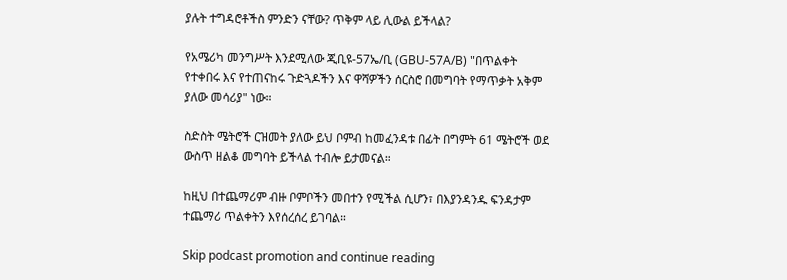ያሉት ተግዳሮቶችስ ምንድን ናቸው? ጥቅም ላይ ሊውል ይችላል?

የአሜሪካ መንግሥት እንደሚለው ጂቢዩ-57ኤ/ቢ (GBU-57A/B) "በጥልቀት የተቀበሩ እና የተጠናከሩ ጉድጓዶችን እና ዋሻዎችን ሰርስሮ በመግባት የማጥቃት አቅም ያለው መሳሪያ" ነው።

ስድስት ሜትሮች ርዝመት ያለው ይህ ቦምብ ከመፈንዳቱ በፊት በግምት 61 ሜትሮች ወደ ውስጥ ዘልቆ መግባት ይችላል ተብሎ ይታመናል።

ከዚህ በተጨማሪም ብዙ ቦምቦችን መበተን የሚችል ሲሆን፣ በእያንዳንዱ ፍንዳታም ተጨማሪ ጥልቀትን እየሰረሰረ ይገባል።

Skip podcast promotion and continue reading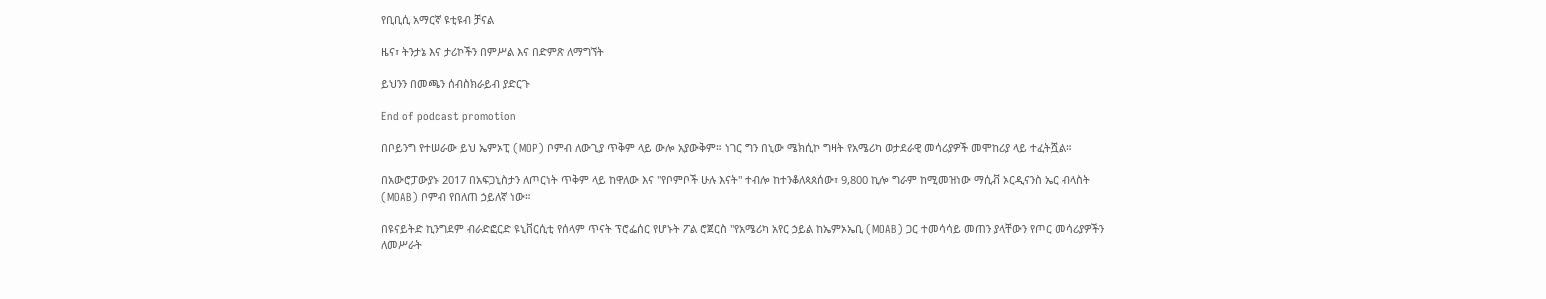የቢቢሲ አማርኛ ዩቲዩብ ቻናል

ዜና፣ ትንታኔ እና ታሪኮችን በምሥል እና በድምጽ ለማግኘት

ይህንን በመጫን ሰብስክራይብ ያድርጉ

End of podcast promotion

በቦይንግ የተሠራው ይህ ኤምኦፒ (MOP) ቦምብ ለውጊያ ጥቅም ላይ ውሎ አያውቅም። ነገር ግን በኒው ሜክሲኮ ግዛት የአሜሪካ ወታደራዊ መሳሪያዎች መሞከሪያ ላይ ተፈትሿል።

በአውሮፓውያኑ 2017 በአፍጋኒስታን ለጦርነት ጥቅም ላይ ከዋለው እና "የቦምቦች ሁሉ እናት" ተብሎ ከተንቆለጳጰሰው፣ 9,800 ኪሎ ግራም ከሚመዝነው ማሲቭ ኦርዲናንስ ኤር ብላስት (MOAB) ቦምብ የበለጠ ኃይለኛ ነው።

በዩናይትድ ኪንግደም ብራድፎርድ ዩኒቨርሲቲ የሰላም ጥናት ፕሮፌሰር የሆኑት ፖል ሮጀርስ "የአሜሪካ አየር ኃይል ከኤምኦኤቢ (MOAB) ጋር ተመሳሳይ መጠን ያላቸውን የጦር መሳሪያዎችን ለመሥራት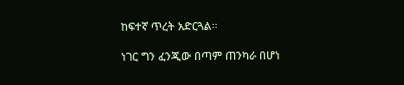ከፍተኛ ጥረት አድርጓል።

ነገር ግን ፈንጂው በጣም ጠንካራ በሆነ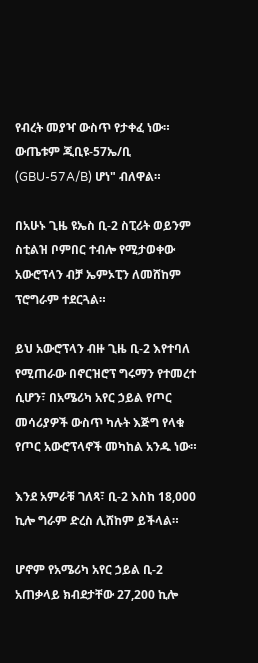የብረት መያዣ ውስጥ የታቀፈ ነው። ውጤቱም ጂቢዩ-57ኤ/ቢ (GBU-57A/B) ሆነ" ብለዋል።

በአሁኑ ጊዜ ዩኤስ ቢ-2 ስፒሪት ወይንም ስቲልዝ ቦምበር ተብሎ የሚታወቀው አውሮፕላን ብቻ ኤምኦፒን ለመሸከም ፕሮግራም ተደርጓል።

ይህ አውሮፕላን ብዙ ጊዜ ቢ-2 እየተባለ የሚጠራው በኖርዝሮፕ ግሩማን የተመረተ ሲሆን፣ በአሜሪካ አየር ኃይል የጦር መሳሪያዎች ውስጥ ካሉት እጅግ የላቁ የጦር አውሮፕላኖች መካከል አንዱ ነው።

እንደ አምራቹ ገለጻ፣ ቢ-2 እስከ 18,000 ኪሎ ግራም ድረስ ሊሸከም ይችላል።

ሆኖም የአሜሪካ አየር ኃይል ቢ-2 አጠቃላይ ክብደታቸው 27,200 ኪሎ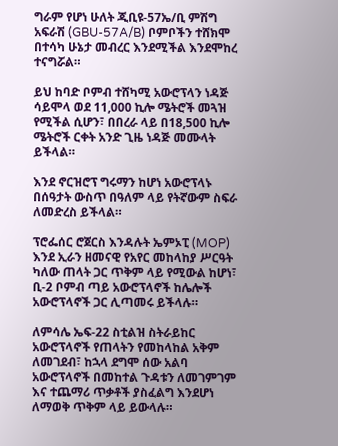ግራም የሆነ ሁለት ጂቢዩ-57ኤ/ቢ ምሽግ አፍራሽ (GBU-57A/B) ቦምቦችን ተሸክሞ በተሳካ ሁኔታ መብረር እንደሚችል እንደሞከረ ተናግሯል።

ይህ ከባድ ቦምብ ተሸካሚ አውሮፕላን ነዳጅ ሳይሞላ ወደ 11,000 ኪሎ ሜትሮች መጓዝ የሚችል ሲሆን፣ በበረራ ላይ በ18,500 ኪሎ ሜትሮች ርቀት አንድ ጊዜ ነዳጅ መሙላት ይችላል።

እንደ ኖርዝሮፕ ግሩማን ከሆነ አውሮፕላኑ በሰዓታት ውስጥ በዓለም ላይ የትኛውም ስፍራ ለመድረስ ይችላል።

ፕሮፌሰር ሮጀርስ እንዳሉት ኤምኦፒ (MOP) እንደ ኢራን ዘመናዊ የአየር መከላከያ ሥርዓት ካለው ጠላት ጋር ጥቅም ላይ የሚውል ከሆነ፣ ቢ-2 ቦምብ ጣይ አውሮፕላኖች ከሌሎች አውሮፕላኖች ጋር ሊጣመሩ ይችላሉ።

ለምሳሌ ኤፍ-22 ስቲልዝ ስትራይከር አውሮፕላኖች የጠላትን የመከላከል አቅም ለመገደብ፣ ከኋላ ደግሞ ሰው አልባ አውሮፕላኖች በመከተል ጉዳቱን ለመገምገም እና ተጨማሪ ጥቃቶች ያስፈልግ እንደሆነ ለማወቅ ጥቅም ላይ ይውላሉ።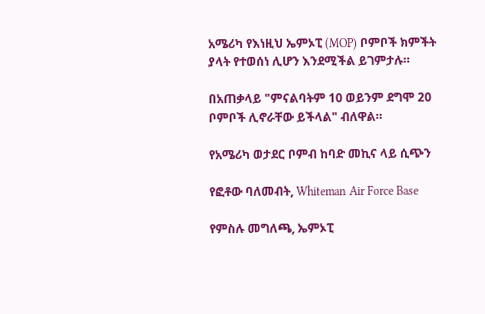አሜሪካ የእነዚህ ኤምኦፒ (MOP) ቦምቦች ክምችት ያላት የተወሰነ ሊሆን እንደሚችል ይገምታሉ።

በአጠቃላይ "ምናልባትም 10 ወይንም ደግሞ 20 ቦምቦች ሊኖራቸው ይችላል" ብለዋል።

የአሜሪካ ወታደር ቦምብ ከባድ መኪና ላይ ሲጭን

የፎቶው ባለመብት, Whiteman Air Force Base

የምስሉ መግለጫ, ኤምኦፒ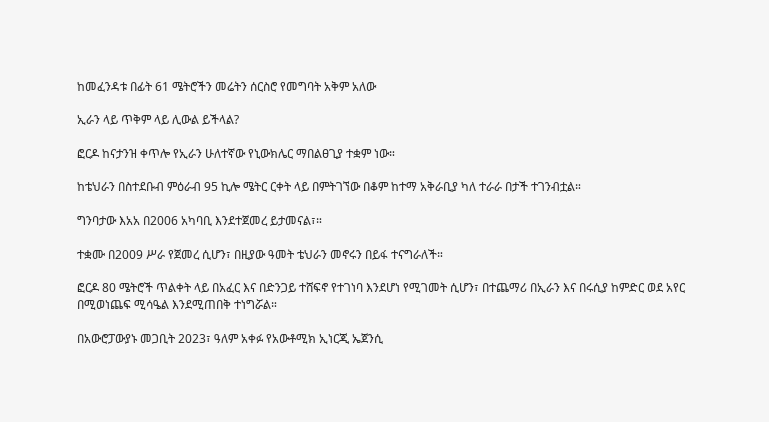ከመፈንዳቱ በፊት 61 ሜትሮችን መሬትን ሰርስሮ የመግባት አቅም አለው

ኢራን ላይ ጥቅም ላይ ሊውል ይችላል?

ፎርዶ ከናታንዝ ቀጥሎ የኢራን ሁለተኛው የኒውክሌር ማበልፀጊያ ተቋም ነው።

ከቴህራን በስተደቡብ ምዕራብ 95 ኪሎ ሜትር ርቀት ላይ በምትገኘው በቆም ከተማ አቅራቢያ ካለ ተራራ በታች ተገንብቷል።

ግንባታው እአአ በ2006 አካባቢ እንደተጀመረ ይታመናል፣።

ተቋሙ በ2009 ሥራ የጀመረ ሲሆን፣ በዚያው ዓመት ቴህራን መኖሩን በይፋ ተናግራለች።

ፎርዶ 80 ሜትሮች ጥልቀት ላይ በአፈር እና በድንጋይ ተሸፍኖ የተገነባ እንደሆነ የሚገመት ሲሆን፣ በተጨማሪ በኢራን እና በሩሲያ ከምድር ወደ አየር በሚወነጨፍ ሚሳዔል እንደሚጠበቅ ተነግሯል።

በአውሮፓውያኑ መጋቢት 2023፣ ዓለም አቀፉ የአውቶሚክ ኢነርጂ ኤጀንሲ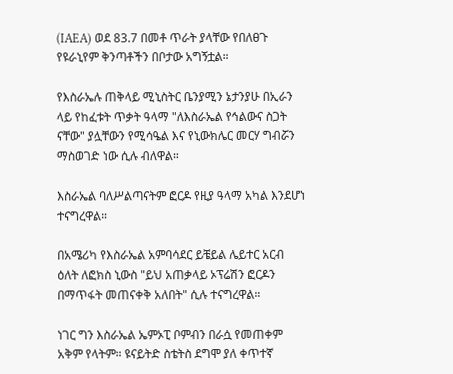(IAEA) ወደ 83.7 በመቶ ጥራት ያላቸው የበለፀጉ የዩራኒየም ቅንጣቶችን በቦታው አግኝቷል።

የእስራኤሉ ጠቅላይ ሚኒስትር ቤንያሚን ኔታንያሁ በኢራን ላይ የከፈቱት ጥቃት ዓላማ "ለእስራኤል የኅልውና ስጋት ናቸው" ያሏቸውን የሚሳዔል እና የኒውክሌር መርሃ ግብሯን ማስወገድ ነው ሲሉ ብለዋል።

እስራኤል ባለሥልጣናትም ፎርዶ የዚያ ዓላማ አካል እንደሆነ ተናግረዋል።

በአሜሪካ የእስራኤል አምባሳደር ይቼይል ሌይተር አርብ ዕለት ለፎክስ ኒውስ "ይህ አጠቃላይ ኦፕሬሽን ፎርዶን በማጥፋት መጠናቀቅ አለበት" ሲሉ ተናግረዋል።

ነገር ግን እስራኤል ኤምኦፒ ቦምብን በራሷ የመጠቀም አቅም የላትም። ዩናይትድ ስቴትስ ደግሞ ያለ ቀጥተኛ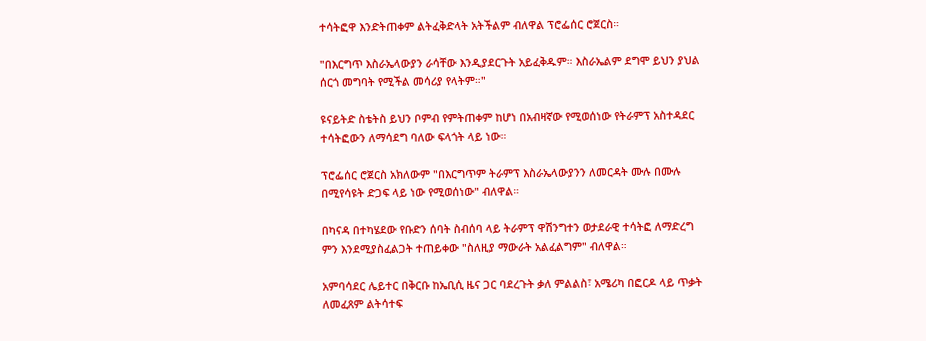ተሳትፎዋ እንድትጠቀም ልትፈቅድላት አትችልም ብለዋል ፕሮፌሰር ሮጀርስ።

"በእርግጥ እስራኤላውያን ራሳቸው እንዲያደርጉት አይፈቅዱም። እስራኤልም ደግሞ ይህን ያህል ሰርጎ መግባት የሚችል መሳሪያ የላትም።"

ዩናይትድ ስቴትስ ይህን ቦምብ የምትጠቀም ከሆነ በአብዛኛው የሚወሰነው የትራምፕ አስተዳደር ተሳትፎውን ለማሳደግ ባለው ፍላጎት ላይ ነው።

ፕሮፌሰር ሮጀርስ አክለውም "በእርግጥም ትራምፕ እስራኤላውያንን ለመርዳት ሙሉ በሙሉ በሚየሳዩት ድጋፍ ላይ ነው የሚወሰነው" ብለዋል።

በካናዳ በተካሄደው የቡድን ሰባት ስብሰባ ላይ ትራምፕ ዋሽንግተን ወታደራዊ ተሳትፎ ለማድረግ ምን እንደሚያስፈልጋት ተጠይቀው "ስለዚያ ማውራት አልፈልግም" ብለዋል።

አምባሳደር ሌይተር በቅርቡ ከኤቢሲ ዜና ጋር ባደረጉት ቃለ ምልልስ፣ አሜሪካ በፎርዶ ላይ ጥቃት ለመፈጸም ልትሳተፍ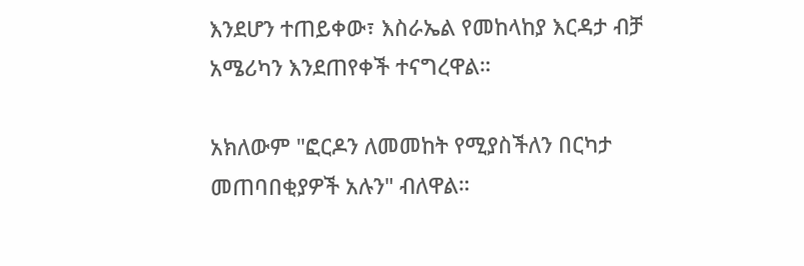እንደሆን ተጠይቀው፣ እስራኤል የመከላከያ እርዳታ ብቻ አሜሪካን እንደጠየቀች ተናግረዋል።

አክለውም "ፎርዶን ለመመከት የሚያስችለን በርካታ መጠባበቂያዎች አሉን" ብለዋል።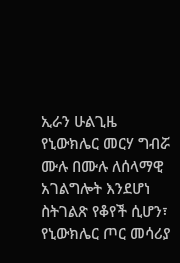ኢራን ሁልጊዜ የኒውክሌር መርሃ ግብሯ ሙሉ በሙሉ ለሰላማዊ አገልግሎት እንደሆነ ስትገልጽ የቆየች ሲሆን፣ የኒውክሌር ጦር መሳሪያ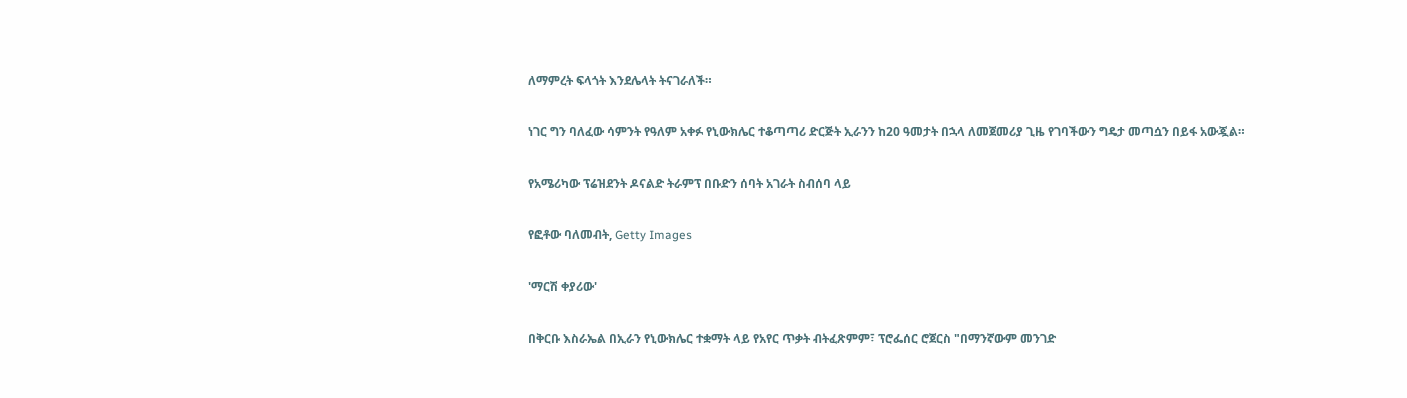ለማምረት ፍላጎት እንደሌላት ትናገራለች።

ነገር ግን ባለፈው ሳምንት የዓለም አቀፉ የኒውክሌር ተቆጣጣሪ ድርጅት ኢራንን ከ20 ዓመታት በኋላ ለመጀመሪያ ጊዜ የገባችውን ግዴታ መጣሷን በይፋ አውጇል።

የአሜሪካው ፕሬዝደንት ዶናልድ ትራምፕ በቡድን ሰባት አገራት ስብሰባ ላይ

የፎቶው ባለመብት, Getty Images

'ማርሽ ቀያሪው'

በቅርቡ እስራኤል በኢራን የኒውክሌር ተቋማት ላይ የአየር ጥቃት ብትፈጽምም፣ ፕሮፌሰር ሮጀርስ "በማንኛውም መንገድ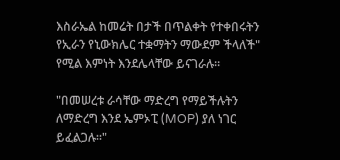እስራኤል ከመሬት በታች በጥልቀት የተቀበሩትን የኢራን የኒውክሌር ተቋማትን ማውደም ችላለች" የሚል እምነት እንደሌላቸው ይናገራሉ።

"በመሠረቱ ራሳቸው ማድረግ የማይችሉትን ለማድረግ እንደ ኤምኦፒ (MOP) ያለ ነገር ይፈልጋሉ።"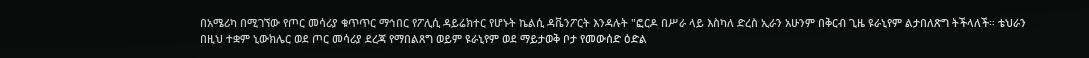በአሜሪካ በሚገኘው የጦር መሳሪያ ቁጥጥር ማኅበር የፖሊሲ ዳይሬክተር የሆኑት ኬልሲ ዳቬንፖርት እንዳሉት "ፎርዶ በሥራ ላይ እስካለ ድረስ ኢራን አሁንም በቅርብ ጊዜ ዩራኒየም ልታበለጽግ ትችላለች። ቴህራን በዚህ ተቋም ኒውክሌር ወደ ጦር መሳሪያ ደረጃ የማበልጸግ ወይም ዩራኒየም ወደ ማይታወቅ ቦታ የመውሰድ ዕድል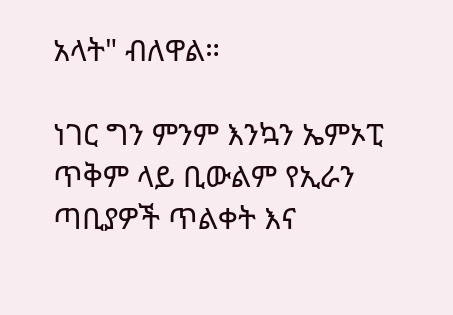አላት" ብለዋል።

ነገር ግን ምንም እንኳን ኤምኦፒ ጥቅም ላይ ቢውልም የኢራን ጣቢያዎች ጥልቀት እና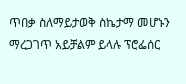ጥበቃ ስለማይታወቅ ስኬታማ መሆኑን ማረጋገጥ አይቻልም ይላሉ ፕሮፌሰር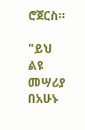ሮጀርስ።

"ይህ ልዩ መሣሪያ በአሁኑ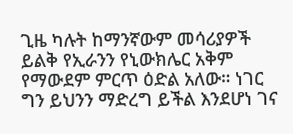ጊዜ ካሉት ከማንኛውም መሳሪያዎች ይልቅ የኢራንን የኒውክሌር አቅም የማውደም ምርጥ ዕድል አለው። ነገር ግን ይህንን ማድረግ ይችል እንደሆነ ገና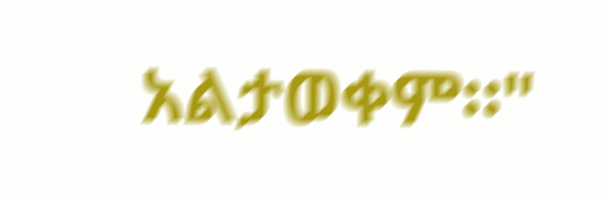አልታወቀም።"